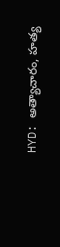HYD: అత్యాచారం, హత్య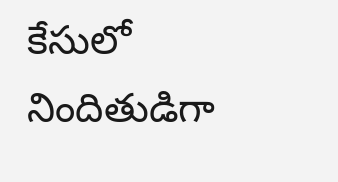కేసులో నిందితుడిగా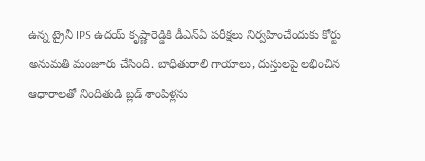ఉన్న ట్రైనీ IPS ఉదయ్ కృష్ణారెడ్డికి డీఎన్ఏ పరీక్షలు నిర్వహించేందుకు కోర్టు అనుమతి మంజూరు చేసింది. బాధితురాలి గాయాలు, దుస్తులపై లభించిన ఆధారాలతో నిందితుడి బ్లడ్ శాంపిళ్లను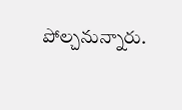పోల్చనున్నారు.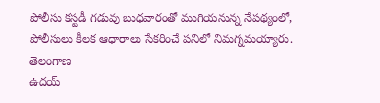పోలీసు కస్టడీ గడువు బుధవారంతో ముగియనున్న నేపథ్యంలో, పోలీసులు కీలక ఆధారాలు సేకరించే పనిలో నిమగ్నమయ్యారు.
తెలంగాణ
ఉదయ్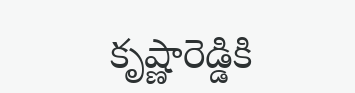కృష్ణారెడ్డికి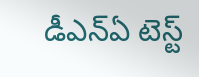డీఎన్ఏ టెస్ట్